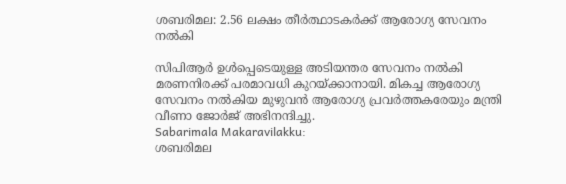ശബരിമല: 2.56 ലക്ഷം തീർത്ഥാടകർക്ക് ആരോഗ്യ സേവനം നൽകി

സിപിആർ ഉൾപ്പെടെയുള്ള അടിയന്തര സേവനം നൽകി മരണനിരക്ക് പരമാവധി കുറയ്ക്കാനായി. മികച്ച ആരോഗ്യ സേവനം നൽകിയ മുഴുവൻ ആരോഗ്യ പ്രവർത്തകരേയും മന്ത്രി വീണാ ജോർജ് അഭിനന്ദിച്ചു.
Sabarimala Makaravilakku:
ശബരിമല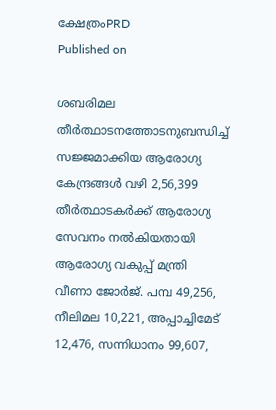ക്ഷേത്രംPRD
Published on

ശബരിമല തീർത്ഥാടനത്തോടനുബന്ധിച്ച് സജ്ജമാക്കിയ ആരോഗ്യ കേന്ദ്രങ്ങൾ വഴി 2,56,399 തീർത്ഥാടകർക്ക് ആരോഗ്യ സേവനം നൽകിയതായി ആരോഗ്യ വകുപ്പ് മന്ത്രി വീണാ ജോർജ്. പമ്പ 49,256, നീലിമല 10,221, അപ്പാച്ചിമേട് 12,476, സന്നിധാനം 99,607,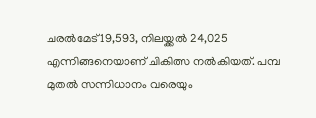ചരൽമേട് 19,593, നിലയ്ക്കൽ 24,025 എന്നിങ്ങനെയാണ് ചികിത്സ നൽകിയത്. പമ്പ മുതൽ സന്നിധാനം വരെയും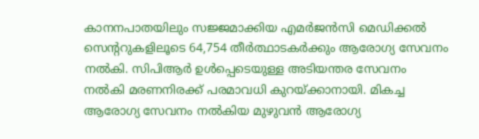കാനനപാതയിലും സജ്ജമാക്കിയ എമർജൻസി മെഡിക്കൽ സെന്ററുകളിലൂടെ 64,754 തീർത്ഥാടകർക്കും ആരോഗ്യ സേവനം നൽകി. സിപിആർ ഉൾപ്പെടെയുള്ള അടിയന്തര സേവനം നൽകി മരണനിരക്ക് പരമാവധി കുറയ്ക്കാനായി. മികച്ച ആരോഗ്യ സേവനം നൽകിയ മുഴുവൻ ആരോഗ്യ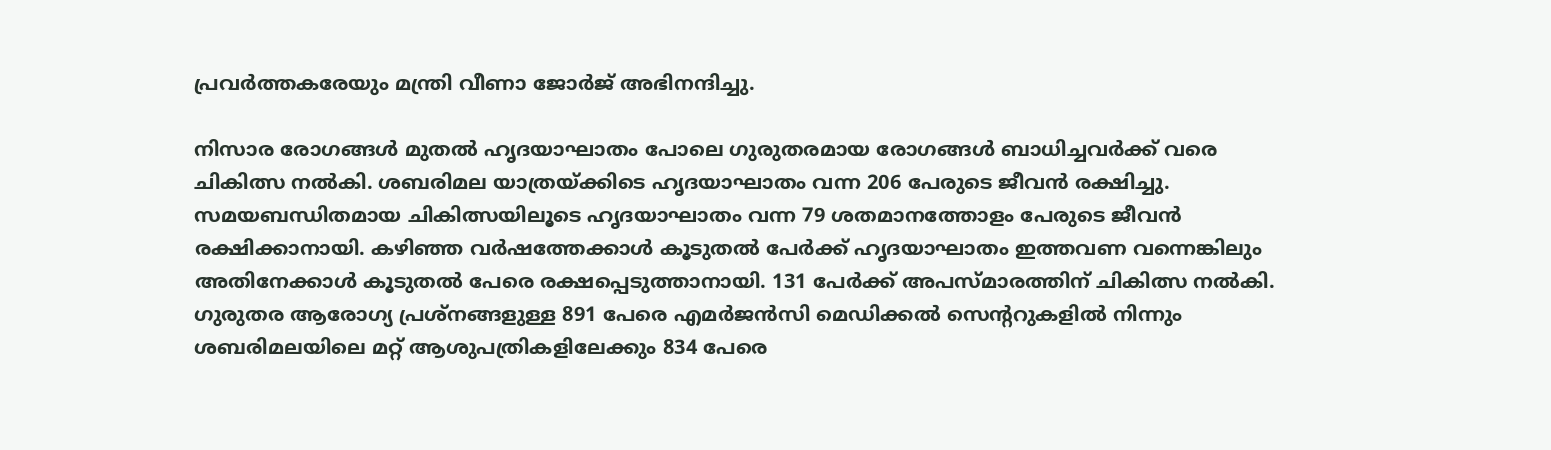പ്രവർത്തകരേയും മന്ത്രി വീണാ ജോർജ് അഭിനന്ദിച്ചു.

നിസാര രോഗങ്ങൾ മുതൽ ഹൃദയാഘാതം പോലെ ഗുരുതരമായ രോഗങ്ങൾ ബാധിച്ചവർക്ക് വരെ ചികിത്സ നൽകി. ശബരിമല യാത്രയ്ക്കിടെ ഹൃദയാഘാതം വന്ന 206 പേരുടെ ജീവൻ രക്ഷിച്ചു. സമയബന്ധിതമായ ചികിത്സയിലൂടെ ഹൃദയാഘാതം വന്ന 79 ശതമാനത്തോളം പേരുടെ ജീവൻ രക്ഷിക്കാനായി. കഴിഞ്ഞ വർഷത്തേക്കാൾ കൂടുതൽ പേർക്ക് ഹൃദയാഘാതം ഇത്തവണ വന്നെങ്കിലും അതിനേക്കാൾ കൂടുതൽ പേരെ രക്ഷപ്പെടുത്താനായി. 131 പേർക്ക് അപസ്മാരത്തിന് ചികിത്സ നൽകി. ഗുരുതര ആരോഗ്യ പ്രശ്നങ്ങളുള്ള 891 പേരെ എമർജൻസി മെഡിക്കൽ സെന്ററുകളിൽ നിന്നും ശബരിമലയിലെ മറ്റ് ആശുപത്രികളിലേക്കും 834 പേരെ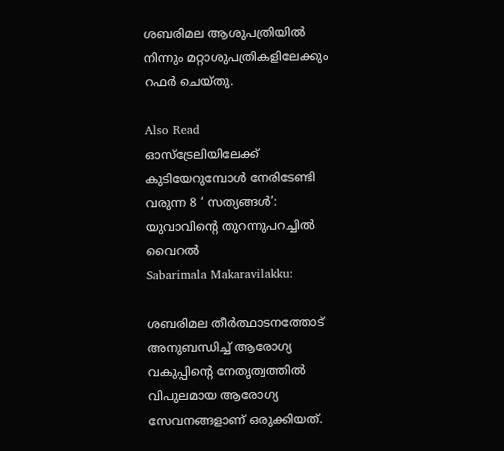ശബരിമല ആശുപത്രിയിൽ നിന്നും മറ്റാശുപത്രികളിലേക്കും റഫർ ചെയ്തു.

Also Read
ഓസ്‌ട്രേലിയിലേക്ക് കുടിയേറുമ്പോൾ നേരിടേണ്ടി വരുന്ന 8 ‘ സത്യങ്ങൾ’: യുവാവിന്റെ തുറന്നുപറച്ചിൽ വൈറൽ
Sabarimala Makaravilakku:

ശബരിമല തീർത്ഥാടനത്തോട് അനുബന്ധിച്ച് ആരോഗ്യ വകുപ്പിന്റെ നേതൃത്വത്തിൽ വിപുലമായ ആരോഗ്യ സേവനങ്ങളാണ് ഒരുക്കിയത്.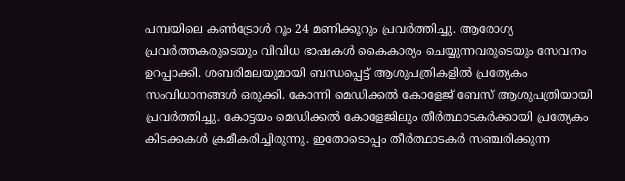പമ്പയിലെ കൺട്രോൾ റൂം 24 മണിക്കൂറും പ്രവർത്തിച്ചു. ആരോഗ്യ പ്രവർത്തകരുടെയും വിവിധ ഭാഷകൾ കൈകാര്യം ചെയ്യുന്നവരുടെയും സേവനം ഉറപ്പാക്കി. ശബരിമലയുമായി ബന്ധപ്പെട്ട് ആശുപത്രികളിൽ പ്രത്യേകം സംവിധാനങ്ങൾ ഒരുക്കി. കോന്നി മെഡിക്കൽ കോളേജ് ബേസ് ആശുപത്രിയായി പ്രവർത്തിച്ചു. കോട്ടയം മെഡിക്കൽ കോളേജിലും തീർത്ഥാടകർക്കായി പ്രത്യേകം കിടക്കകൾ ക്രമീകരിച്ചിരുന്നു. ഇതോടൊപ്പം തീർത്ഥാടകർ സഞ്ചരിക്കുന്ന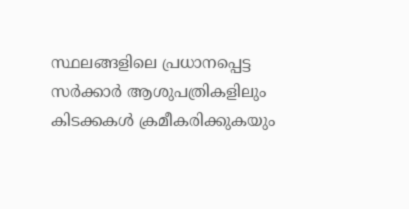സ്ഥലങ്ങളിലെ പ്രധാനപ്പെട്ട സർക്കാർ ആശുപത്രികളിലും കിടക്കകൾ ക്രമീകരിക്കുകയും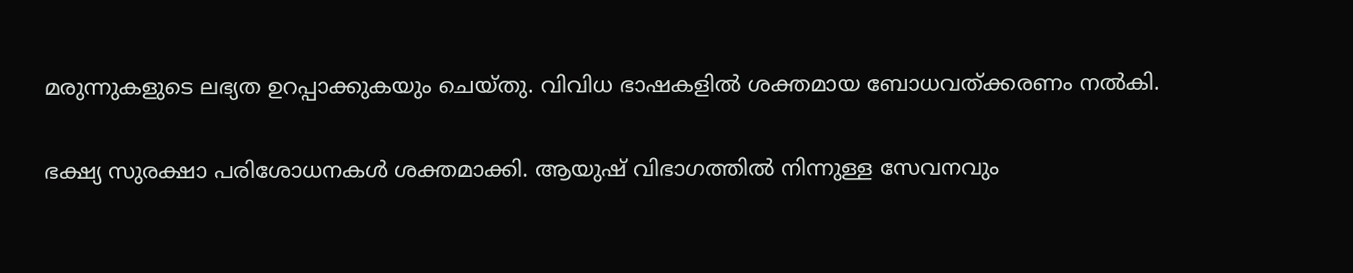മരുന്നുകളുടെ ലഭ്യത ഉറപ്പാക്കുകയും ചെയ്തു. വിവിധ ഭാഷകളിൽ ശക്തമായ ബോധവത്ക്കരണം നൽകി.

ഭക്ഷ്യ സുരക്ഷാ പരിശോധനകൾ ശക്തമാക്കി. ആയുഷ് വിഭാഗത്തിൽ നിന്നുള്ള സേവനവും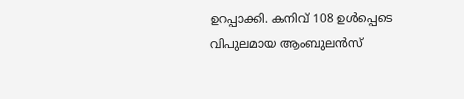ഉറപ്പാക്കി. കനിവ് 108 ഉൾപ്പെടെ വിപുലമായ ആംബുലൻസ്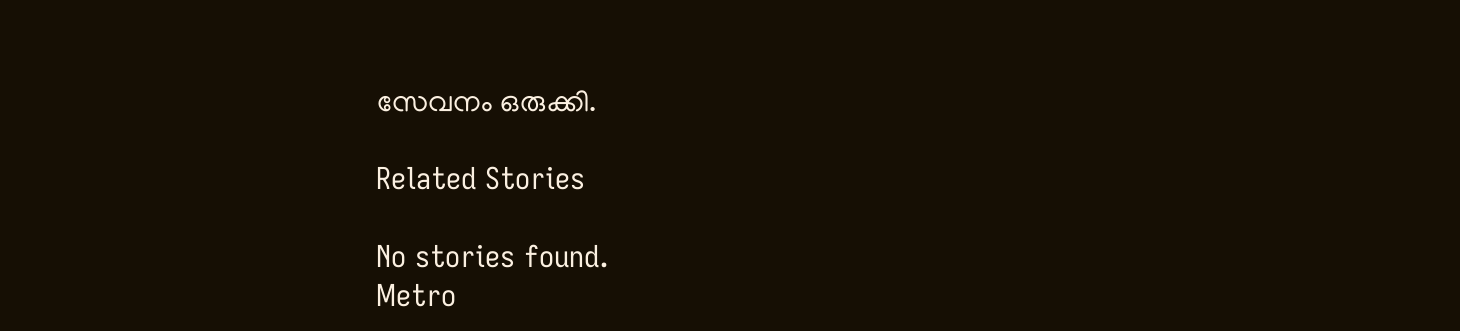സേവനം ഒരുക്കി.

Related Stories

No stories found.
Metro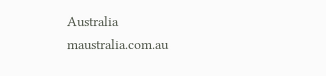Australia
maustralia.com.au